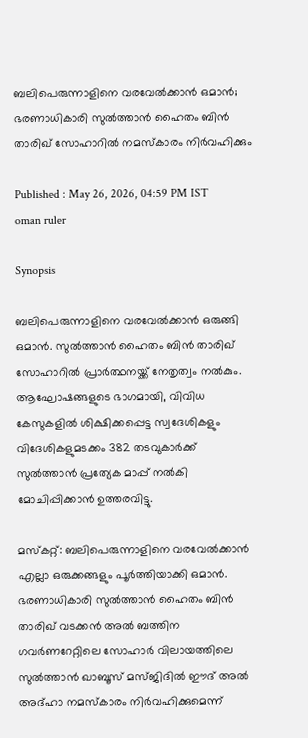ബലിപെരുന്നാളിനെ വരവേൽക്കാൻ ഒമാൻ; ഭരണാധികാരി സുൽത്താൻ ഹൈതം ബിൻ താരിഖ് സോഹാറിൽ നമസ്കാരം നിർവഹിക്കും

Published : May 26, 2026, 04:59 PM IST
oman ruler

Synopsis

ബലിപെരുന്നാളിനെ വരവേൽക്കാൻ ഒരുങ്ങി ഒമാൻ. സുൽത്താൻ ഹൈതം ബിൻ താരിഖ് സോഹാറിൽ പ്രാർത്ഥനയ്ക്ക് നേതൃത്വം നൽകും. ആഘോഷങ്ങളുടെ ഭാഗമായി, വിവിധ കേസുകളിൽ ശിക്ഷിക്കപ്പെട്ട സ്വദേശികളും വിദേശികളുമടക്കം 382 തടവുകാർക്ക് സുൽത്താൻ പ്രത്യേക മാപ്പ് നൽകി മോചിപ്പിക്കാൻ ഉത്തരവിട്ടു.

മസ്‌കറ്റ്: ബലിപെരുന്നാളിനെ വരവേൽക്കാൻ എല്ലാ ഒരുക്കങ്ങളും പൂർത്തിയാക്കി ഒമാൻ. ഭരണാധികാരി സുൽത്താൻ ഹൈതം ബിൻ താരിഖ് വടക്കൻ അൽ ബത്തിന ഗവർണറേറ്റിലെ സോഹാർ വിലായത്തിലെ സുൽത്താൻ ഖാബൂസ് മസ്ജിദിൽ ഈദ് അൽ അദ്ഹാ നമസ്‌കാരം നിർവഹിക്കുമെന്ന്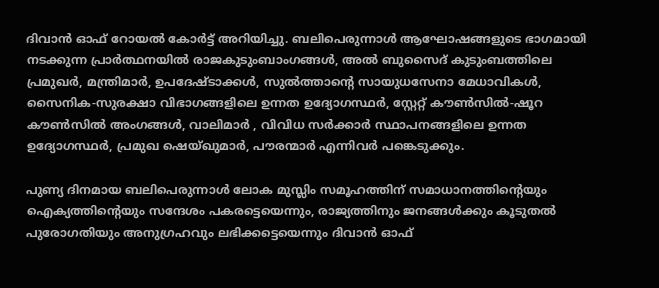ദിവാൻ ഓഫ് റോയൽ കോർട്ട് അറിയിച്ചു. ബലിപെരുന്നാൾ ആഘോഷങ്ങളുടെ ഭാഗമായി നടക്കുന്ന പ്രാർത്ഥനയിൽ രാജകുടുംബാംഗങ്ങൾ, അൽ ബുസൈദ് കുടുംബത്തിലെ പ്രമുഖർ, മന്ത്രിമാർ, ഉപദേഷ്ടാക്കൾ, സുൽത്താന്റെ സായുധസേനാ മേധാവികൾ, സൈനിക-സുരക്ഷാ വിഭാഗങ്ങളിലെ ഉന്നത ഉദ്യോഗസ്ഥർ, സ്റ്റേറ്റ് കൗൺസിൽ-ഷൂറ കൗൺസിൽ അംഗങ്ങൾ, വാലിമാർ , വിവിധ സർക്കാർ സ്ഥാപനങ്ങളിലെ ഉന്നത ഉദ്യോഗസ്ഥർ, പ്രമുഖ ഷെയ്ഖുമാർ, പൗരന്മാർ എന്നിവർ പങ്കെടുക്കും.

പുണ്യ ദിനമായ ബലിപെരുന്നാൾ ലോക മുസ്ലിം സമൂഹത്തിന് സമാധാനത്തിന്റെയും ഐക്യത്തിന്റെയും സന്ദേശം പകരട്ടെയെന്നും, രാജ്യത്തിനും ജനങ്ങൾക്കും കൂടുതൽ പുരോഗതിയും അനുഗ്രഹവും ലഭിക്കട്ടെയെന്നും ദിവാൻ ഓഫ്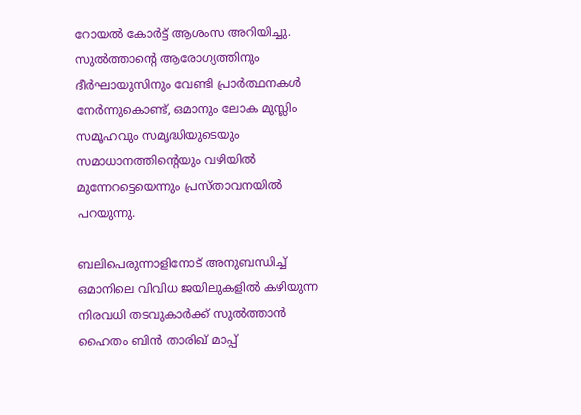റോയൽ കോർട്ട് ആശംസ അറിയിച്ചു. സുൽത്താന്‍റെ ആരോഗ്യത്തിനും ദീർഘായുസിനും വേണ്ടി പ്രാർത്ഥനകൾ നേർന്നുകൊണ്ട്, ഒമാനും ലോക മുസ്ലിം സമൂഹവും സമൃദ്ധിയുടെയും സമാധാനത്തിന്റെയും വഴിയിൽ മുന്നേറട്ടെയെന്നും പ്രസ്താവനയിൽ പറയുന്നു.

ബലിപെരുന്നാളിനോട് അനുബന്ധിച്ച് ഒമാനിലെ വിവിധ ജയിലുകളിൽ കഴിയുന്ന നിരവധി തടവുകാർക്ക് സുൽത്താൻ ഹൈതം ബിൻ താരിഖ് മാപ്പ്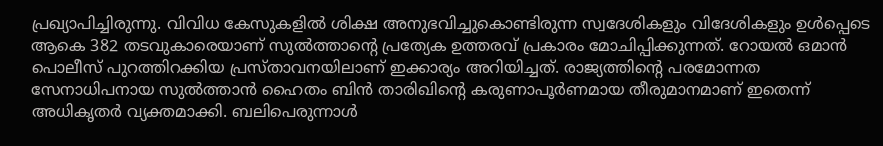പ്രഖ്യാപിച്ചിരുന്നു. വിവിധ കേസുകളിൽ ശിക്ഷ അനുഭവിച്ചുകൊണ്ടിരുന്ന സ്വദേശികളും വിദേശികളും ഉൾപ്പെടെ ആകെ 382 തടവുകാരെയാണ് സുൽത്താന്‍റെ പ്രത്യേക ഉത്തരവ് പ്രകാരം മോചിപ്പിക്കുന്നത്. റോയൽ ഒമാൻ പൊലീസ് പുറത്തിറക്കിയ പ്രസ്താവനയിലാണ് ഇക്കാര്യം അറിയിച്ചത്. രാജ്യത്തിന്‍റെ പരമോന്നത സേനാധിപനായ സുൽത്താൻ ഹൈതം ബിൻ താരിഖിന്‍റെ കരുണാപൂർണമായ തീരുമാനമാണ് ഇതെന്ന് അധികൃതർ വ്യക്തമാക്കി. ബലിപെരുന്നാൾ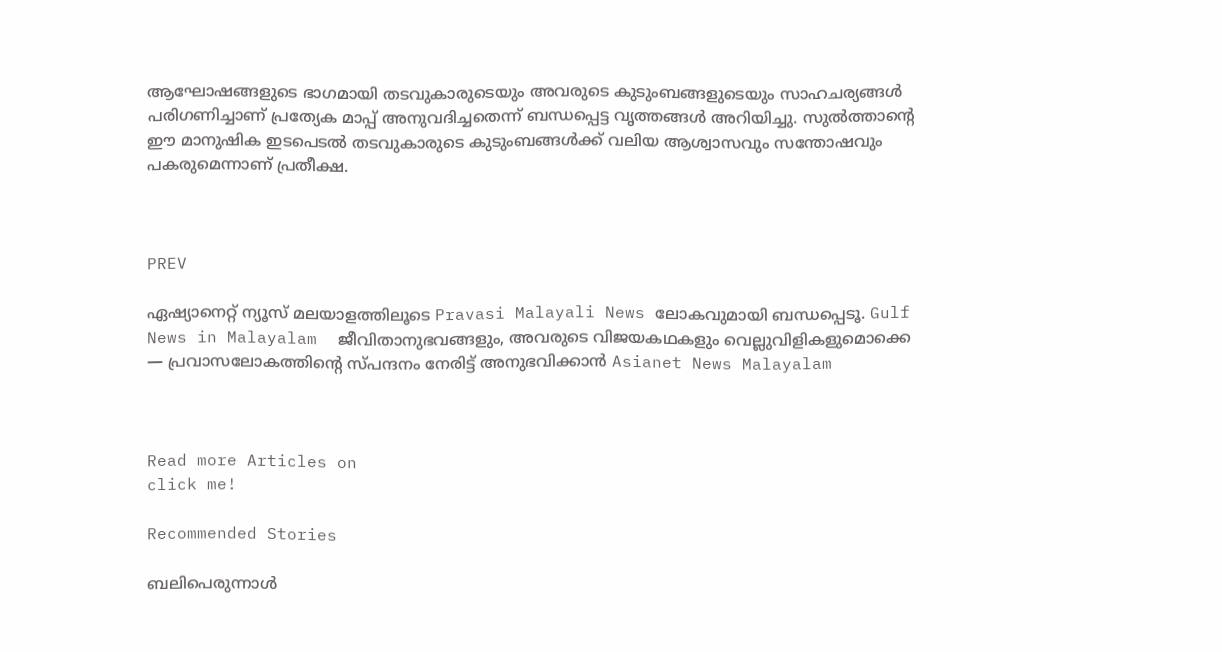ആഘോഷങ്ങളുടെ ഭാഗമായി തടവുകാരുടെയും അവരുടെ കുടുംബങ്ങളുടെയും സാഹചര്യങ്ങൾ പരിഗണിച്ചാണ് പ്രത്യേക മാപ്പ് അനുവദിച്ചതെന്ന് ബന്ധപ്പെട്ട വൃത്തങ്ങൾ അറിയിച്ചു. സുൽത്താന്‍റെ ഈ മാനുഷിക ഇടപെടൽ തടവുകാരുടെ കുടുംബങ്ങൾക്ക് വലിയ ആശ്വാസവും സന്തോഷവും പകരുമെന്നാണ് പ്രതീക്ഷ.



PREV

ഏഷ്യാനെറ്റ് ന്യൂസ് മലയാളത്തിലൂടെ Pravasi Malayali News ലോകവുമായി ബന്ധപ്പെടൂ. Gulf News in Malayalam  ജീവിതാനുഭവങ്ങളും, അവരുടെ വിജയകഥകളും വെല്ലുവിളികളുമൊക്കെ — പ്രവാസലോകത്തിന്റെ സ്പന്ദനം നേരിട്ട് അനുഭവിക്കാൻ Asianet News Malayalam



Read more Articles on
click me!

Recommended Stories

ബലിപെരുന്നാൾ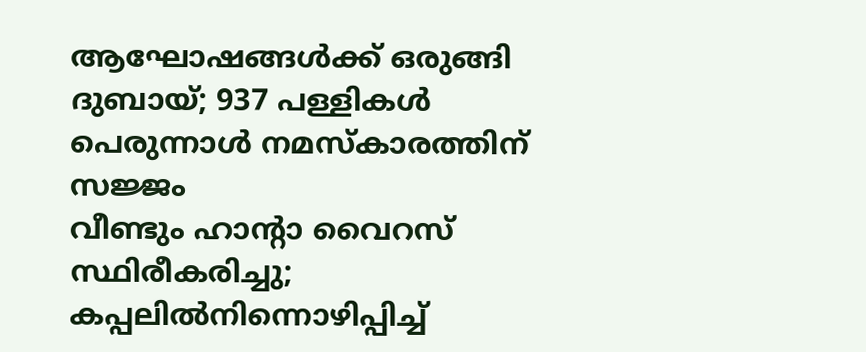ആഘോഷങ്ങൾക്ക് ഒരുങ്ങി ദുബായ്; 937 പള്ളികൾ പെരുന്നാൾ നമസ്‌കാരത്തിന് സജ്ജം
വീണ്ടും ഹാന്റാ വൈറസ് സ്ഥിരീകരിച്ചു; കപ്പലില്‍നിന്നൊഴിപ്പിച്ച്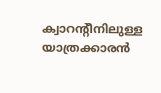ക്വാറന്റീനിലുള്ള യാത്രക്കാരന്‍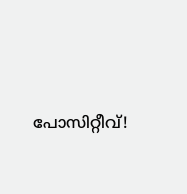പോസിറ്റീവ്!